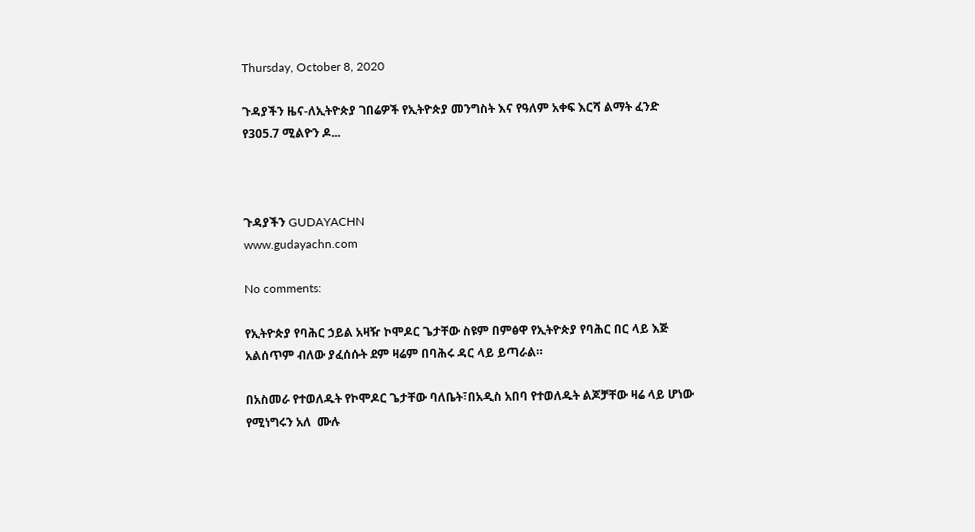Thursday, October 8, 2020

ጉዳያችን ዜና-ለኢትዮጵያ ገበሬዎች የኢትዮጵያ መንግስት እና የዓለም አቀፍ እርሻ ልማት ፈንድ የ305.7 ሚልዮን ዶ...



ጉዳያችን GUDAYACHN
www.gudayachn.com

No comments:

የኢትዮጵያ የባሕር ኃይል አዛዥ ኮሞዶር ጌታቸው ስዩም በምፅዋ የኢትዮጵያ የባሕር በር ላይ እጅ አልሰጥም ብለው ያፈሰሱት ደም ዛሬም በባሕሩ ዳር ላይ ይጣራል።

በአስመራ የተወለዱት የኮሞዶር ጌታቸው ባለቤት፣በአዲስ አበባ የተወለዱት ልጆቻቸው ዛሬ ላይ ሆነው የሚነግሩን አለ  ሙሉ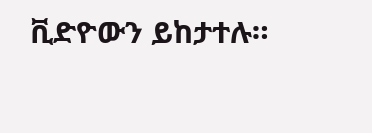ቪድዮውን ይከታተሉ።